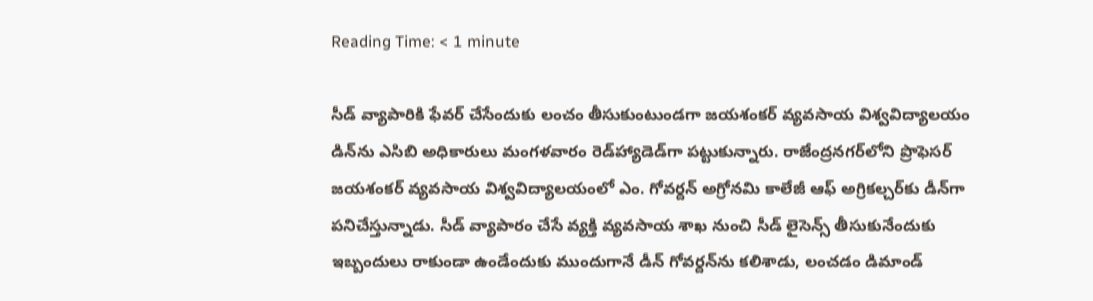Reading Time: < 1 minute

సీడ్ వ్యాపారికి ఫేవర్ చేసేందుకు లంచం తీసుకుంటుండగా జయశంకర్ వ్యవసాయ విశ్వవిద్యాలయం డిన్‌ను ఎసిబి అధికారులు మంగళవారం రెడ్‌హ్యాడెడ్‌గా పట్టుకున్నారు. రాజేంద్రనగర్‌లోని ప్రొఫెసర్ జయశంకర్ వ్యవసాయ విశ్వవిద్యాలయంలో ఎం. గోవర్దన్ అగ్రోనమి కాలేజీ ఆఫ్ అగ్రికల్చర్‌కు డీన్‌గా పనిచేస్తున్నాడు. సీడ్ వ్యాపారం చేసే వ్యక్తి వ్యవసాయ శాఖ నుంచి సీడ్ లైసెన్స్ తీసుకునేందుకు ఇబ్బందులు రాకుండా ఉండేందుకు ముందుగానే డీన్ గోవర్దన్‌ను కలిశాడు, లంచడం డిమాండ్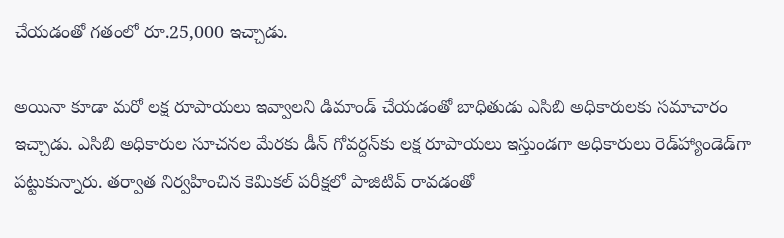చేయడంతో గతంలో రూ.25,000 ఇచ్చాడు.

అయినా కూడా మరో లక్ష రూపాయలు ఇవ్వాలని డిమాండ్ చేయడంతో బాధితుడు ఎసిబి అధికారులకు సమాచారం ఇచ్చాడు. ఎసిబి అధికారుల సూచనల మేరకు డీన్ గోవర్దన్‌కు లక్ష రూపాయలు ఇస్తుండగా అధికారులు రెడ్‌హ్యాండెడ్‌గా పట్టుకున్నారు. తర్వాత నిర్వహించిన కెమికల్ పరీక్షలో పాజిటివ్ రావడంతో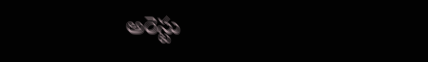అరెస్టు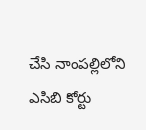చేసి నాంపల్లిలోని ఎసిబి కోర్టు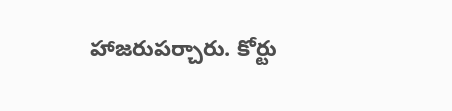హాజరుపర్చారు. కోర్టు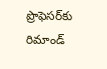ప్రొఫెసర్‌కు రిమాండ్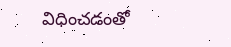విధించడంతో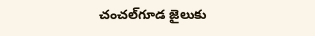చంచల్‌గూడ జైలుకు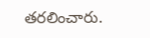తరలించారు.